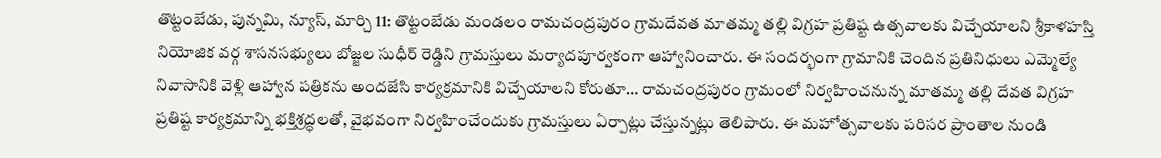తొట్టంబేడు, పున్నమి, న్యూస్, మార్చి 11: తొట్టంబేడు మండలం రామచంద్రపురం గ్రామదేవత మాతమ్మ తల్లి విగ్రహ ప్రతిష్ట ఉత్సవాలకు విచ్చేయాలని శ్రీకాళహస్తి నియోజిక వర్గ శాసనసభ్యులు బోజ్జల సుధీర్ రెడ్డిని గ్రామస్తులు మర్యాదపూర్వకంగా ఆహ్వానించారు. ఈ సందర్భంగా గ్రామానికి చెందిన ప్రతినిధులు ఎమ్మెల్యే నివాసానికి వెళ్లి ఆహ్వాన పత్రికను అందజేసి కార్యక్రమానికి విచ్చేయాలని కోరుతూ… రామచంద్రపురం గ్రామంలో నిర్వహించనున్న మాతమ్మ తల్లి దేవత విగ్రహ ప్రతిష్ట కార్యక్రమాన్ని భక్తిశ్రద్ధలతో, వైభవంగా నిర్వహించేందుకు గ్రామస్తులు ఏర్పాట్లు చేస్తున్నట్లు తెలిపారు. ఈ మహోత్సవాలకు పరిసర ప్రాంతాల నుండి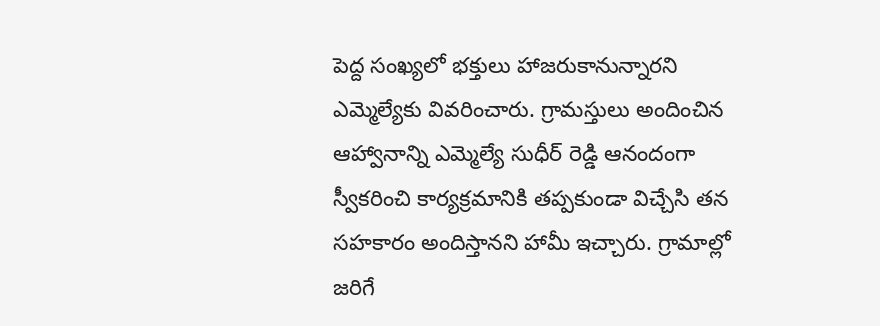పెద్ద సంఖ్యలో భక్తులు హాజరుకానున్నారని ఎమ్మెల్యేకు వివరించారు. గ్రామస్తులు అందించిన ఆహ్వానాన్ని ఎమ్మెల్యే సుధీర్ రెడ్డి ఆనందంగా స్వీకరించి కార్యక్రమానికి తప్పకుండా విచ్చేసి తన సహకారం అందిస్తానని హామీ ఇచ్చారు. గ్రామాల్లో జరిగే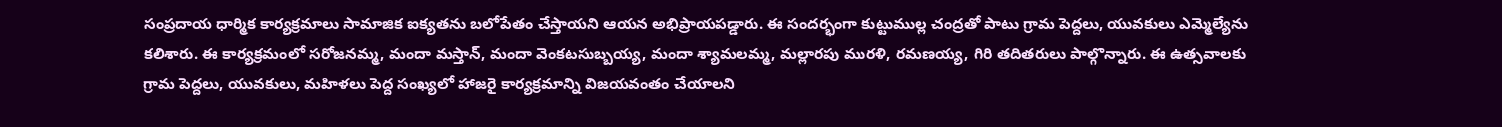సంప్రదాయ ధార్మిక కార్యక్రమాలు సామాజిక ఐక్యతను బలోపేతం చేస్తాయని ఆయన అభిప్రాయపడ్డారు. ఈ సందర్భంగా కుట్టుముల్ల చంద్రతో పాటు గ్రామ పెద్దలు, యువకులు ఎమ్మెల్యేను కలిశారు. ఈ కార్యక్రమంలో సరోజనమ్మ, మందా మస్తాన్, మందా వెంకటసుబ్బయ్య, మందా శ్యామలమ్మ, మల్లారపు మురళి, రమణయ్య, గిరి తదితరులు పాల్గొన్నారు. ఈ ఉత్సవాలకు గ్రామ పెద్దలు, యువకులు, మహిళలు పెద్ద సంఖ్యలో హాజరై కార్యక్రమాన్ని విజయవంతం చేయాలని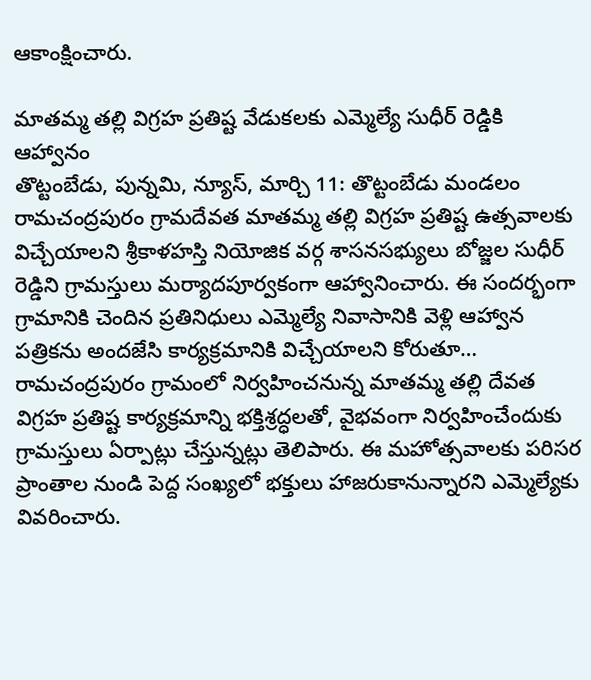ఆకాంక్షించారు.

మాతమ్మ తల్లి విగ్రహ ప్రతిష్ట వేడుకలకు ఎమ్మెల్యే సుధీర్ రెడ్డికి ఆహ్వానం
తొట్టంబేడు, పున్నమి, న్యూస్, మార్చి 11: తొట్టంబేడు మండలం రామచంద్రపురం గ్రామదేవత మాతమ్మ తల్లి విగ్రహ ప్రతిష్ట ఉత్సవాలకు విచ్చేయాలని శ్రీకాళహస్తి నియోజిక వర్గ శాసనసభ్యులు బోజ్జల సుధీర్ రెడ్డిని గ్రామస్తులు మర్యాదపూర్వకంగా ఆహ్వానించారు. ఈ సందర్భంగా గ్రామానికి చెందిన ప్రతినిధులు ఎమ్మెల్యే నివాసానికి వెళ్లి ఆహ్వాన పత్రికను అందజేసి కార్యక్రమానికి విచ్చేయాలని కోరుతూ… రామచంద్రపురం గ్రామంలో నిర్వహించనున్న మాతమ్మ తల్లి దేవత విగ్రహ ప్రతిష్ట కార్యక్రమాన్ని భక్తిశ్రద్ధలతో, వైభవంగా నిర్వహించేందుకు గ్రామస్తులు ఏర్పాట్లు చేస్తున్నట్లు తెలిపారు. ఈ మహోత్సవాలకు పరిసర ప్రాంతాల నుండి పెద్ద సంఖ్యలో భక్తులు హాజరుకానున్నారని ఎమ్మెల్యేకు వివరించారు.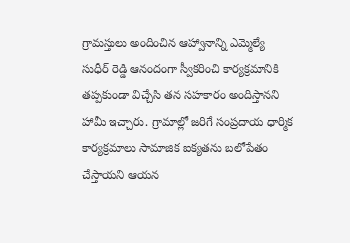గ్రామస్తులు అందించిన ఆహ్వానాన్ని ఎమ్మెల్యే సుధీర్ రెడ్డి ఆనందంగా స్వీకరించి కార్యక్రమానికి తప్పకుండా విచ్చేసి తన సహకారం అందిస్తానని హామీ ఇచ్చారు. గ్రామాల్లో జరిగే సంప్రదాయ ధార్మిక కార్యక్రమాలు సామాజిక ఐక్యతను బలోపేతం చేస్తాయని ఆయన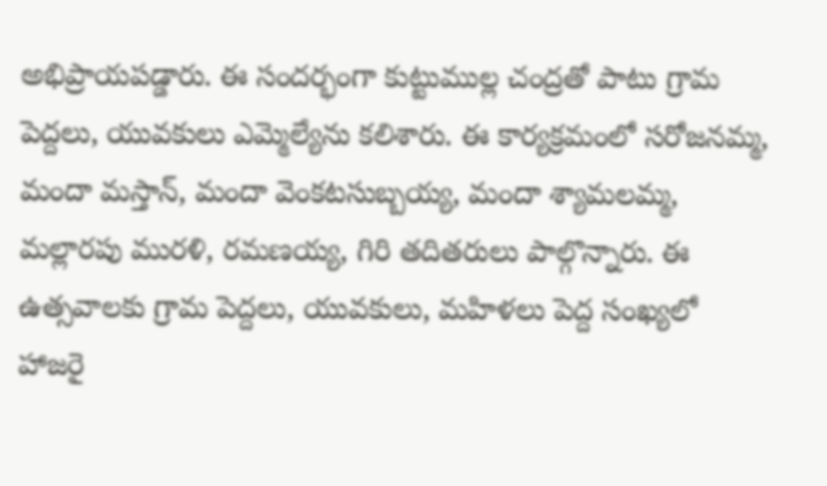అభిప్రాయపడ్డారు. ఈ సందర్భంగా కుట్టుముల్ల చంద్రతో పాటు గ్రామ పెద్దలు, యువకులు ఎమ్మెల్యేను కలిశారు. ఈ కార్యక్రమంలో సరోజనమ్మ, మందా మస్తాన్, మందా వెంకటసుబ్బయ్య, మందా శ్యామలమ్మ, మల్లారపు మురళి, రమణయ్య, గిరి తదితరులు పాల్గొన్నారు. ఈ ఉత్సవాలకు గ్రామ పెద్దలు, యువకులు, మహిళలు పెద్ద సంఖ్యలో హాజరై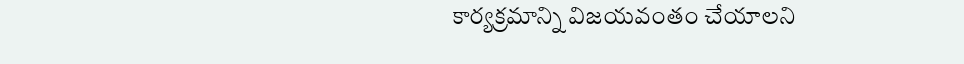కార్యక్రమాన్ని విజయవంతం చేయాలని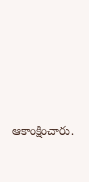ఆకాంక్షించారు.